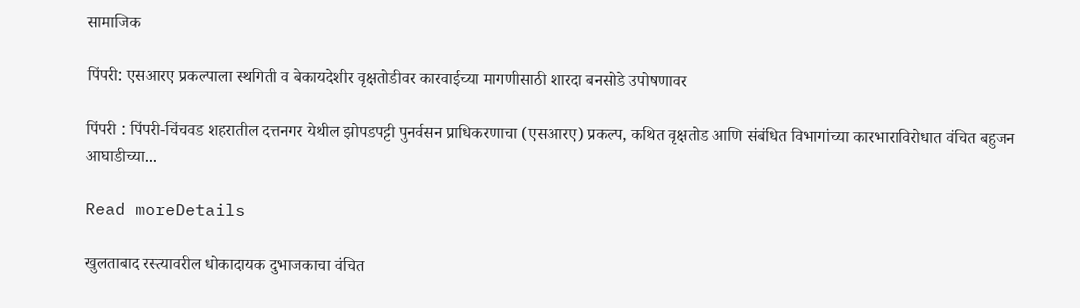सामाजिक

पिंपरी: एसआरए प्रकल्पाला स्थगिती व बेकायदेशीर वृक्षतोडीवर कारवाईच्या मागणीसाठी शारदा बनसोडे उपोषणावर

पिंपरी : पिंपरी-चिंचवड शहरातील दत्तनगर येथील झोपडपट्टी पुनर्वसन प्राधिकरणाचा (एसआरए) प्रकल्प, कथित वृक्षतोड आणि संबंधित विभागांच्या कारभाराविरोधात वंचित बहुजन आघाडीच्या...

Read moreDetails

खुलताबाद रस्त्यावरील धोकादायक दुभाजकाचा वंचित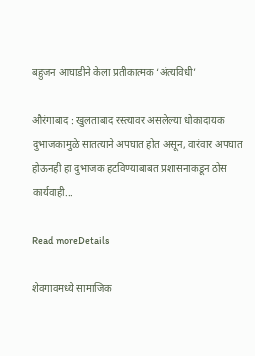बहुजन आघाडीने केला प्रतीकात्मक ‘अंत्यविधी’

औरंगाबाद : खुलताबाद रस्त्यावर असलेल्या धोकादायक दुभाजकामुळे सातत्याने अपघात होत असून, वारंवार अपघात होऊनही हा दुभाजक हटविण्याबाबत प्रशासनाकडून ठोस कार्यवाही...

Read moreDetails

शेवगावमध्ये सामाजिक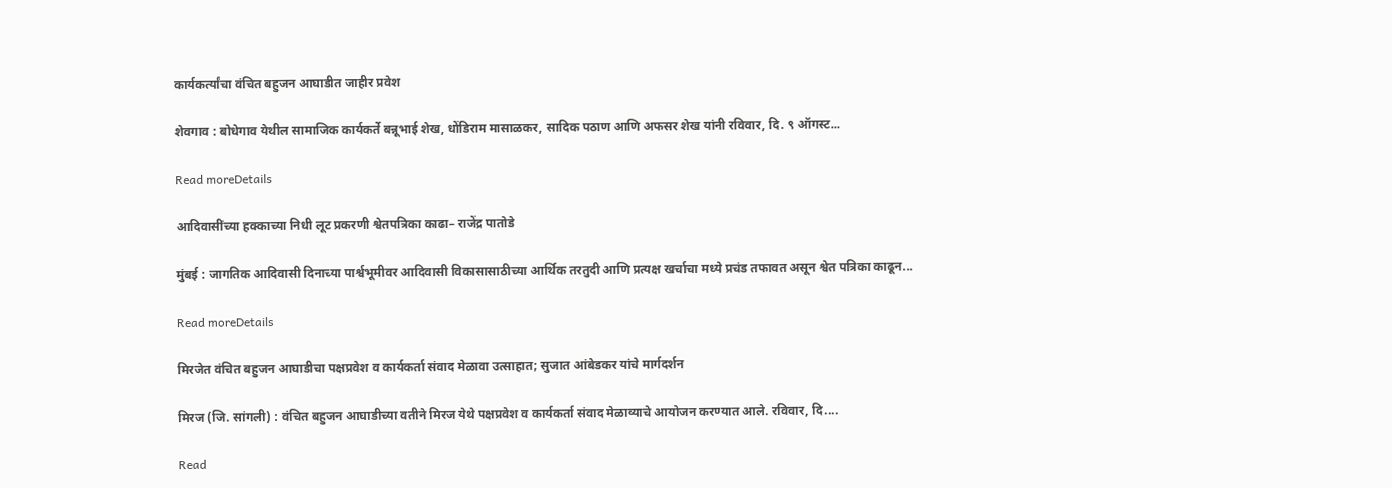कार्यकर्त्यांचा वंचित बहुजन आघाडीत जाहीर प्रवेश

शेवगाव : बोधेगाव येथील सामाजिक कार्यकर्ते बन्नूभाई शेख, धोंडिराम मासाळकर, सादिक पठाण आणि अफसर शेख यांनी रविवार, दि. ९ ऑगस्ट...

Read moreDetails

आदिवासींच्या हक्काच्या निधी लूट प्रकरणी श्वेतपत्रिका काढा– राजेंद्र पातोडे

मुंबई : जागतिक आदिवासी दिनाच्या पार्श्वभूमीवर आदिवासी विकासासाठीच्या आर्थिक तरतुदी आणि प्रत्यक्ष खर्चाचा मध्ये प्रचंड तफावत असून श्वेत पत्रिका काढून...

Read moreDetails

मिरजेत वंचित बहुजन आघाडीचा पक्षप्रवेश व कार्यकर्ता संवाद मेळावा उत्साहात; सुजात आंबेडकर यांचे मार्गदर्शन

मिरज (जि. सांगली) : वंचित बहुजन आघाडीच्या वतीने मिरज येथे पक्षप्रवेश व कार्यकर्ता संवाद मेळाव्याचे आयोजन करण्यात आले. रविवार, दि....

Read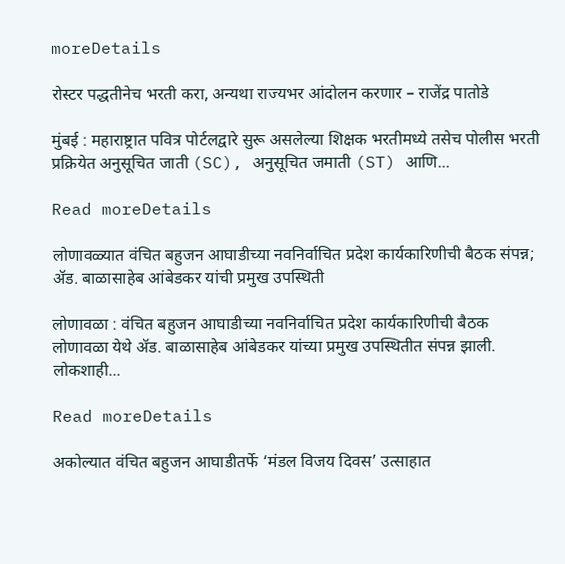moreDetails

रोस्टर पद्धतीनेच भरती करा, अन्यथा राज्यभर आंदोलन करणार – राजेंद्र पातोडे

मुंबई : महाराष्ट्रात पवित्र पोर्टलद्वारे सुरू असलेल्या शिक्षक भरतीमध्ये तसेच पोलीस भरती प्रक्रियेत अनुसूचित जाती (SC), अनुसूचित जमाती (ST) आणि...

Read moreDetails

लोणावळ्यात वंचित बहुजन आघाडीच्या नवनिर्वाचित प्रदेश कार्यकारिणीची बैठक संपन्न; ॲड. बाळासाहेब आंबेडकर यांची प्रमुख उपस्थिती

लोणावळा : वंचित बहुजन आघाडीच्या नवनिर्वाचित प्रदेश कार्यकारिणीची बैठक लोणावळा येथे ॲड. बाळासाहेब आंबेडकर यांच्या प्रमुख उपस्थितीत संपन्न झाली. लोकशाही...

Read moreDetails

अकोल्यात वंचित बहुजन आघाडीतर्फे ‘मंडल विजय दिवस’ उत्साहात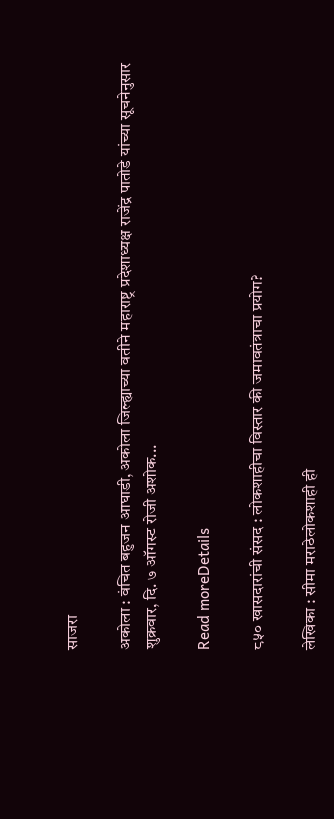साजरा

अकोला : वंचित बहुजन आघाडी, अकोला जिल्ह्याच्या वतीने महाराष्ट्र प्रदेशाध्यक्ष राजेंद्र पातोडे यांच्या सूचनेनुसार शुक्रवार, दि. ७ ऑगस्ट रोजी अशोक...

Read moreDetails

८५० खासदारांची संसद : लोकशाहीचा विस्तार की जमावतंत्राचा प्रयोग?

लेखिका : सीमा मराठेलोकशाही ही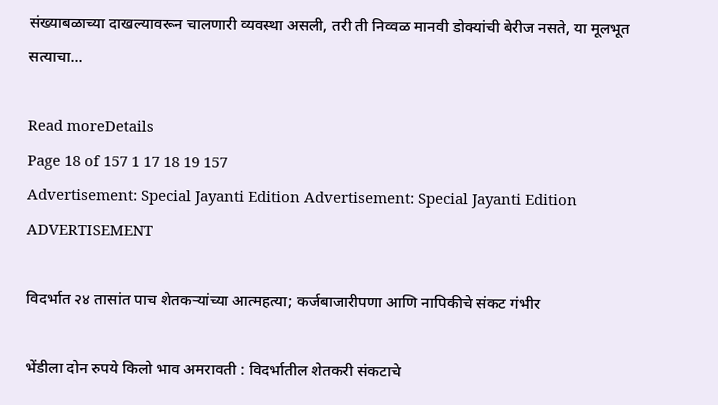संख्याबळाच्या दाखल्यावरून चालणारी व्यवस्था असली, तरी ती निव्वळ मानवी डोक्यांची बेरीज नसते, या मूलभूत सत्याचा...

Read moreDetails
Page 18 of 157 1 17 18 19 157
Advertisement: Special Jayanti Edition Advertisement: Special Jayanti Edition
ADVERTISEMENT

विदर्भात २४ तासांत पाच शेतकऱ्यांच्या आत्महत्या; कर्जबाजारीपणा आणि नापिकीचे संकट गंभीर

भेंडीला दोन रुपये किलो भाव अमरावती : विदर्भातील शेतकरी संकटाचे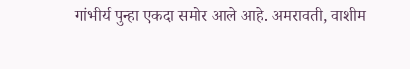गांभीर्य पुन्हा एकदा समोर आले आहे. अमरावती, वाशीम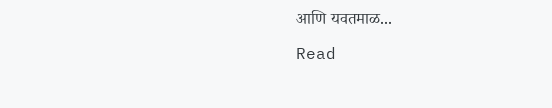आणि यवतमाळ...

Read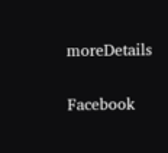moreDetails

Facebook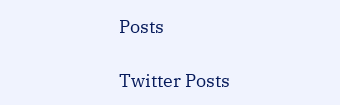Posts

Twitter Posts